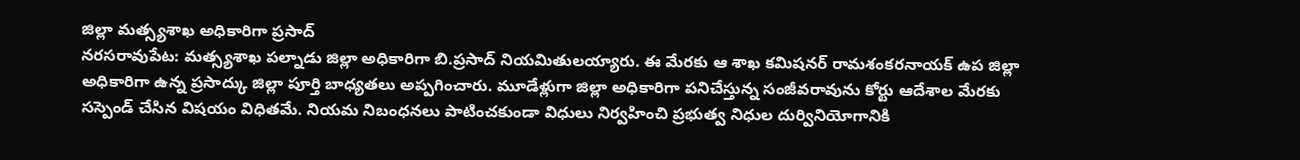జిల్లా మత్స్యశాఖ అధికారిగా ప్రసాద్
నరసరావుపేట: మత్స్యశాఖ పల్నాడు జిల్లా అధికారిగా బి.ప్రసాద్ నియమితులయ్యారు. ఈ మేరకు ఆ శాఖ కమిషనర్ రామశంకరనాయక్ ఉప జిల్లా అధికారిగా ఉన్న ప్రసాద్కు జిల్లా పూర్తి బాధ్యతలు అప్పగించారు. మూడేళ్లుగా జిల్లా అధికారిగా పనిచేస్తున్న సంజీవరావును కోర్టు ఆదేశాల మేరకు సస్పెండ్ చేసిన విషయం విధితమే. నియమ నిబంధనలు పాటించకుండా విధులు నిర్వహించి ప్రభుత్వ నిధుల దుర్వినియోగానికి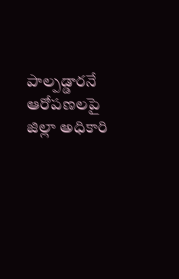పాల్పడ్డారనే ఆరోపణలపై జిల్లా అధికారి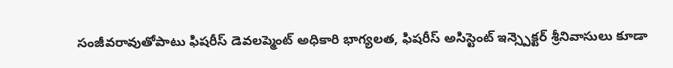సంజీవరావుతోపాటు ఫిషరీస్ డెవలప్మెంట్ అధికారి భాగ్యలత, ఫిషరీస్ అసిస్టెంట్ ఇన్స్పెక్టర్ శ్రీనివాసులు కూడా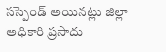సస్పెండ్ అయినట్లు జిల్లా అధికారి ప్రసాదు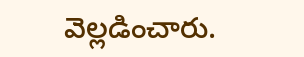వెల్లడించారు.